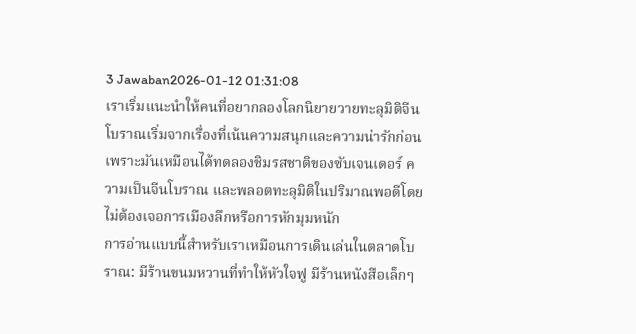3 Jawaban2026-01-12 01:31:08
เราเริ่มแนะนำให้คนที่อยากลองโลกนิยายวายทะลุมิติจีนโบราณเริ่มจากเรื่องที่เน้นความสนุกและความน่ารักก่อน เพราะมันเหมือนได้ทดลองชิมรสชาติของซับเจนเดอร์ ความเป็นจีนโบราณ และพลอตทะลุมิติในปริมาณพอดีโดยไม่ต้องเจอการเมืองลึกหรือการหักมุมหนัก
การอ่านแบบนี้สำหรับเราเหมือนการเดินเล่นในตลาดโบราณ: มีร้านขนมหวานที่ทำให้หัวใจฟู มีร้านหนังสือเล็กๆ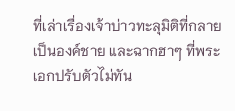ที่เล่าเรื่องเจ้าบ่าวทะลุมิติที่กลายเป็นองค์ชาย และฉากฮาๆ ที่พระเอกปรับตัวไม่ทัน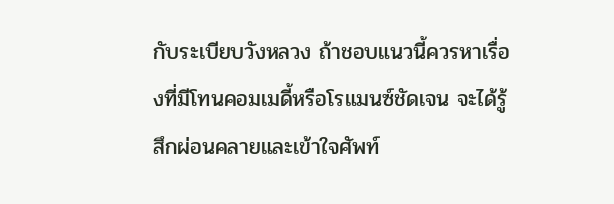กับระเบียบวังหลวง ถ้าชอบแนวนี้ควรหาเรื่องที่มีโทนคอมเมดี้หรือโรแมนซ์ชัดเจน จะได้รู้สึกผ่อนคลายและเข้าใจศัพท์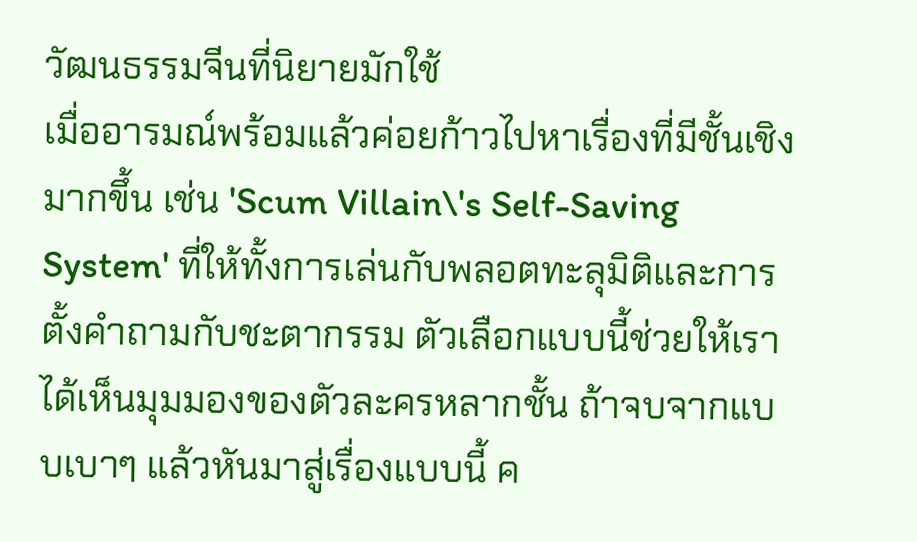วัฒนธรรมจีนที่นิยายมักใช้
เมื่ออารมณ์พร้อมแล้วค่อยก้าวไปหาเรื่องที่มีชั้นเชิงมากขึ้น เช่น 'Scum Villain\'s Self-Saving System' ที่ให้ทั้งการเล่นกับพลอตทะลุมิติและการตั้งคำถามกับชะตากรรม ตัวเลือกแบบนี้ช่วยให้เราได้เห็นมุมมองของตัวละครหลากชั้น ถ้าจบจากแบบเบาๆ แล้วหันมาสู่เรื่องแบบนี้ ค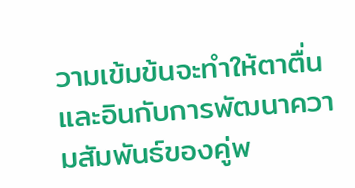วามเข้มข้นจะทำให้ตาตื่นและอินกับการพัฒนาความสัมพันธ์ของคู่พ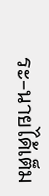ระ-นายได้เต็ม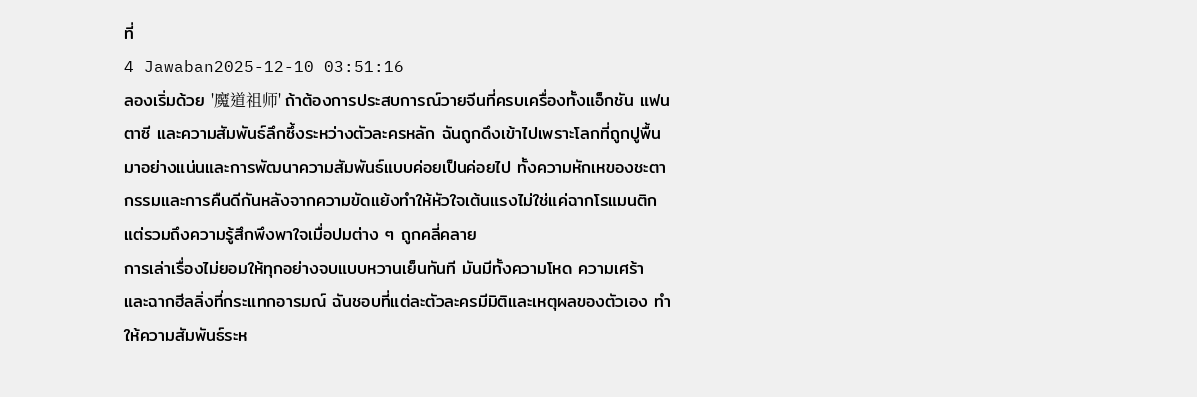ที่
4 Jawaban2025-12-10 03:51:16
ลองเริ่มด้วย '魔道祖师' ถ้าต้องการประสบการณ์วายจีนที่ครบเครื่องทั้งแอ็กชัน แฟนตาซี และความสัมพันธ์ลึกซึ้งระหว่างตัวละครหลัก ฉันถูกดึงเข้าไปเพราะโลกที่ถูกปูพื้นมาอย่างแน่นและการพัฒนาความสัมพันธ์แบบค่อยเป็นค่อยไป ทั้งความหักเหของชะตากรรมและการคืนดีกันหลังจากความขัดแย้งทำให้หัวใจเต้นแรงไม่ใช่แค่ฉากโรแมนติก แต่รวมถึงความรู้สึกพึงพาใจเมื่อปมต่าง ๆ ถูกคลี่คลาย
การเล่าเรื่องไม่ยอมให้ทุกอย่างจบแบบหวานเย็นทันที มันมีทั้งความโหด ความเศร้า และฉากฮีลลิ่งที่กระแทกอารมณ์ ฉันชอบที่แต่ละตัวละครมีมิติและเหตุผลของตัวเอง ทำให้ความสัมพันธ์ระห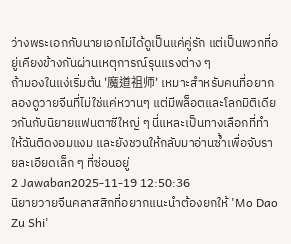ว่างพระเอกกับนายเอกไม่ได้ดูเป็นแค่คู่รัก แต่เป็นพวกที่อยู่เคียงข้างกันผ่านเหตุการณ์รุนแรงต่าง ๆ
ถ้ามองในแง่เริ่มต้น '魔道祖师' เหมาะสำหรับคนที่อยากลองดูวายจีนที่ไม่ใช่แค่หวานๆ แต่มีพล็อตและโลกมิติเดียวกันกับนิยายแฟนตาซีใหญ่ ๆ นี่แหละเป็นทางเลือกที่ทำให้ฉันติดงอมแงม และยังชวนให้กลับมาอ่านซ้ำเพื่อจับรายละเอียดเล็ก ๆ ที่ซ่อนอยู่
2 Jawaban2025-11-19 12:50:36
นิยายวายจีนคลาสสิกที่อยากแนะนำต้องยกให้ 'Mo Dao Zu Shi'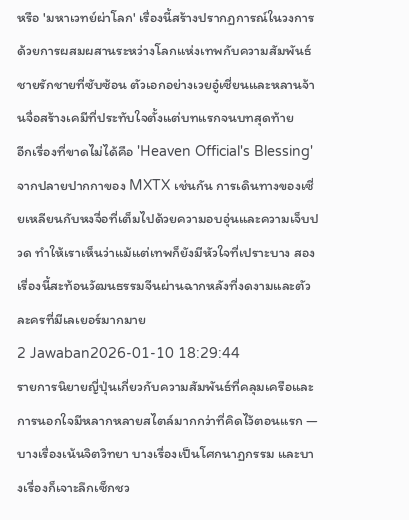หรือ 'มหาเวทย์ผ่าโลก' เรื่องนี้สร้างปรากฏการณ์ในวงการด้วยการผสมผสานระหว่างโลกแห่งเทพกับความสัมพันธ์ชายรักชายที่ซับซ้อน ตัวเอกอย่างเวยอู๋เซี่ยนและหลานจ้านจื่อสร้างเคมีที่ประทับใจตั้งแต่บทแรกจนบทสุดท้าย
อีกเรื่องที่ขาดไม่ได้คือ 'Heaven Official's Blessing' จากปลายปากกาของ MXTX เช่นกัน การเดินทางของเซี่ยเหลียนกับหงจื่อที่เต็มไปด้วยความอบอุ่นและความเจ็บปวด ทำให้เราเห็นว่าแม้แต่เทพก็ยังมีหัวใจที่เปราะบาง สองเรื่องนี้สะท้อนวัฒนธรรมจีนผ่านฉากหลังที่งดงามและตัวละครที่มีเลเยอร์มากมาย
2 Jawaban2026-01-10 18:29:44
รายการนิยายญี่ปุ่นเกี่ยวกับความสัมพันธ์ที่คลุมเครือและการนอกใจมีหลากหลายสไตล์มากกว่าที่คิดไว้ตอนแรก — บางเรื่องเน้นจิตวิทยา บางเรื่องเป็นโศกนาฏกรรม และบางเรื่องก็เจาะลึกเซ็กชว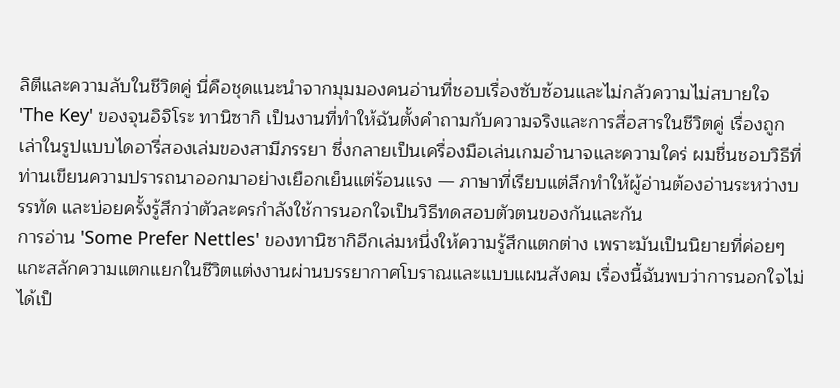ลิตีและความลับในชีวิตคู่ นี่คือชุดแนะนำจากมุมมองคนอ่านที่ชอบเรื่องซับซ้อนและไม่กลัวความไม่สบายใจ
'The Key' ของจุนอิจิโระ ทานิซากิ เป็นงานที่ทำให้ฉันตั้งคำถามกับความจริงและการสื่อสารในชีวิตคู่ เรื่องถูกเล่าในรูปแบบไดอารี่สองเล่มของสามีภรรยา ซึ่งกลายเป็นเครื่องมือเล่นเกมอำนาจและความใคร่ ผมชื่นชอบวิธีที่ท่านเขียนความปรารถนาออกมาอย่างเยือกเย็นแต่ร้อนแรง — ภาษาที่เรียบแต่ลึกทำให้ผู้อ่านต้องอ่านระหว่างบรรทัด และบ่อยครั้งรู้สึกว่าตัวละครกำลังใช้การนอกใจเป็นวิธีทดสอบตัวตนของกันและกัน
การอ่าน 'Some Prefer Nettles' ของทานิซากิอีกเล่มหนึ่งให้ความรู้สึกแตกต่าง เพราะมันเป็นนิยายที่ค่อยๆ แกะสลักความแตกแยกในชีวิตแต่งงานผ่านบรรยากาศโบราณและแบบแผนสังคม เรื่องนี้ฉันพบว่าการนอกใจไม่ได้เป็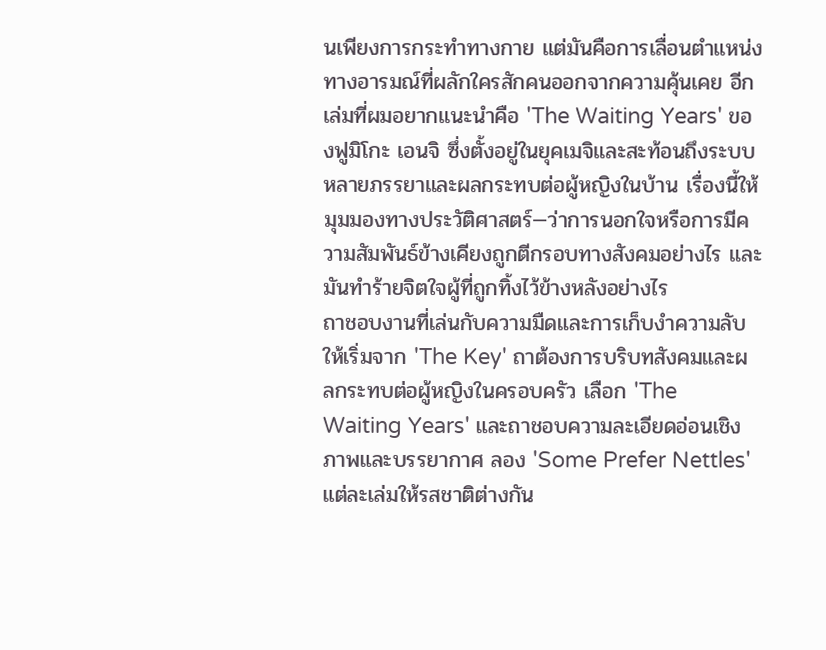นเพียงการกระทำทางกาย แต่มันคือการเลื่อนตำแหน่งทางอารมณ์ที่ผลักใครสักคนออกจากความคุ้นเคย อีกเล่มที่ผมอยากแนะนำคือ 'The Waiting Years' ของฟูมิโกะ เอนจิ ซึ่งตั้งอยู่ในยุคเมจิและสะท้อนถึงระบบหลายภรรยาและผลกระทบต่อผู้หญิงในบ้าน เรื่องนี้ให้มุมมองทางประวัติศาสตร์—ว่าการนอกใจหรือการมีความสัมพันธ์ข้างเคียงถูกตีกรอบทางสังคมอย่างไร และมันทำร้ายจิตใจผู้ที่ถูกทิ้งไว้ข้างหลังอย่างไร
ถาชอบงานที่เล่นกับความมืดและการเก็บงำความลับ ให้เริ่มจาก 'The Key' ถาต้องการบริบทสังคมและผลกระทบต่อผู้หญิงในครอบครัว เลือก 'The Waiting Years' และถาชอบความละเอียดอ่อนเชิงภาพและบรรยากาศ ลอง 'Some Prefer Nettles' แต่ละเล่มให้รสชาติต่างกัน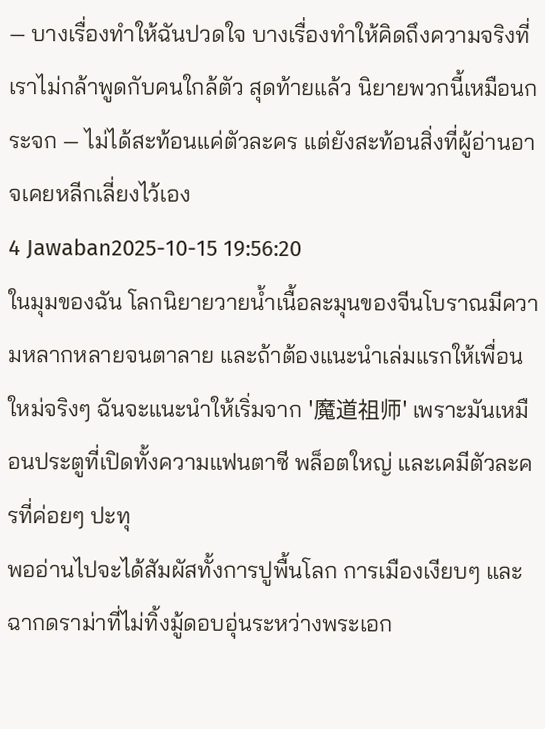— บางเรื่องทำให้ฉันปวดใจ บางเรื่องทำให้คิดถึงความจริงที่เราไม่กล้าพูดกับคนใกล้ตัว สุดท้ายแล้ว นิยายพวกนี้เหมือนกระจก — ไม่ได้สะท้อนแค่ตัวละคร แต่ยังสะท้อนสิ่งที่ผู้อ่านอาจเคยหลีกเลี่ยงไว้เอง
4 Jawaban2025-10-15 19:56:20
ในมุมของฉัน โลกนิยายวายน้ำเนื้อละมุนของจีนโบราณมีความหลากหลายจนตาลาย และถ้าต้องแนะนำเล่มแรกให้เพื่อนใหม่จริงๆ ฉันจะแนะนำให้เริ่มจาก '魔道祖师' เพราะมันเหมือนประตูที่เปิดทั้งความแฟนตาซี พล็อตใหญ่ และเคมีตัวละครที่ค่อยๆ ปะทุ
พออ่านไปจะได้สัมผัสทั้งการปูพื้นโลก การเมืองเงียบๆ และฉากดราม่าที่ไม่ทิ้งมู้ดอบอุ่นระหว่างพระเอก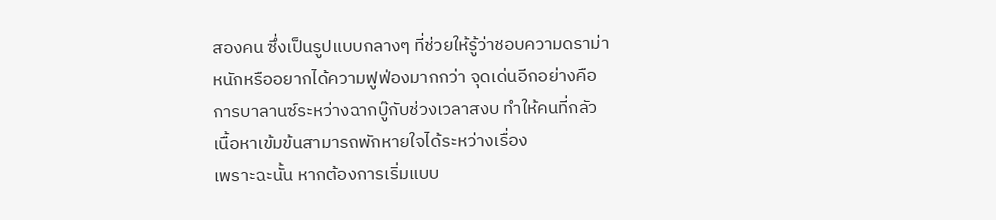สองคน ซึ่งเป็นรูปแบบกลางๆ ที่ช่วยให้รู้ว่าชอบความดราม่าหนักหรืออยากได้ความฟูฟ่องมากกว่า จุดเด่นอีกอย่างคือการบาลานซ์ระหว่างฉากบู๊กับช่วงเวลาสงบ ทำให้คนที่กลัวเนื้อหาเข้มข้นสามารถพักหายใจได้ระหว่างเรื่อง
เพราะฉะนั้น หากต้องการเริ่มแบบ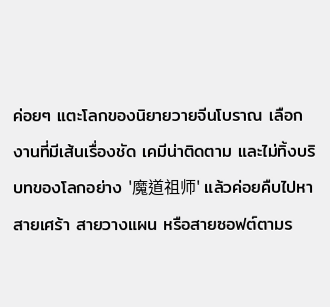ค่อยๆ แตะโลกของนิยายวายจีนโบราณ เลือกงานที่มีเส้นเรื่องชัด เคมีน่าติดตาม และไม่ทิ้งบริบทของโลกอย่าง '魔道祖师' แล้วค่อยคืบไปหาสายเศร้า สายวางแผน หรือสายซอฟต์ตามร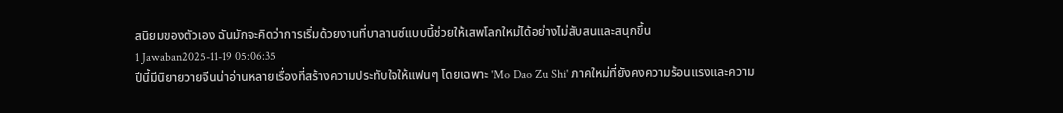สนิยมของตัวเอง ฉันมักจะคิดว่าการเริ่มด้วยงานที่บาลานซ์แบบนี้ช่วยให้เสพโลกใหม่ได้อย่างไม่สับสนและสนุกขึ้น
1 Jawaban2025-11-19 05:06:35
ปีนี้มีนิยายวายจีนน่าอ่านหลายเรื่องที่สร้างความประทับใจให้แฟนๆ โดยเฉพาะ 'Mo Dao Zu Shi' ภาคใหม่ที่ยังคงความร้อนแรงและความ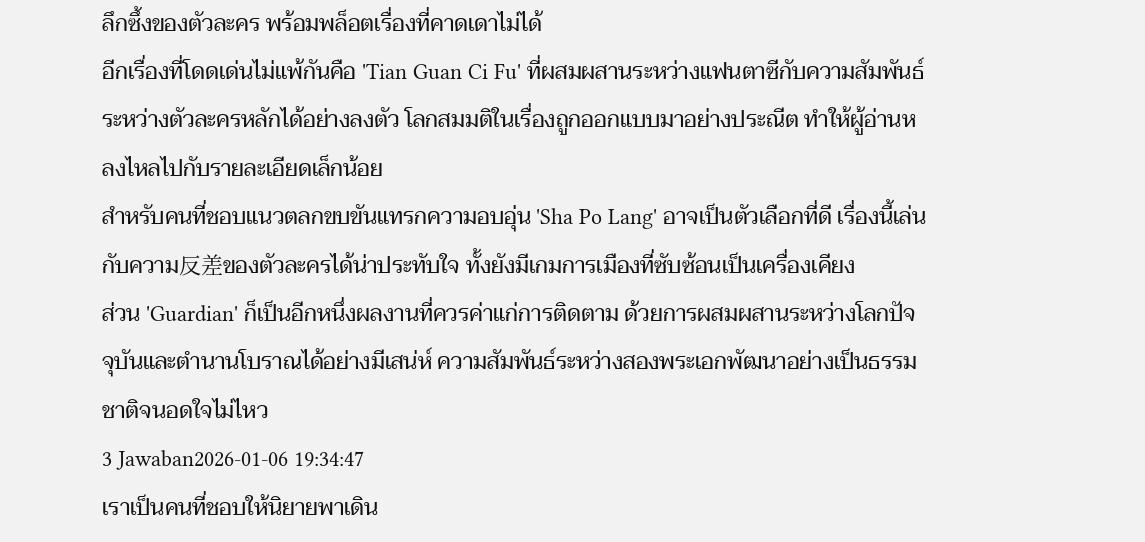ลึกซึ้งของตัวละคร พร้อมพล็อตเรื่องที่คาดเดาไม่ได้
อีกเรื่องที่โดดเด่นไม่แพ้กันคือ 'Tian Guan Ci Fu' ที่ผสมผสานระหว่างแฟนตาซีกับความสัมพันธ์ระหว่างตัวละครหลักได้อย่างลงตัว โลกสมมติในเรื่องถูกออกแบบมาอย่างประณีต ทำให้ผู้อ่านหลงไหลไปกับรายละเอียดเล็กน้อย
สำหรับคนที่ชอบแนวตลกขบขันแทรกความอบอุ่น 'Sha Po Lang' อาจเป็นตัวเลือกที่ดี เรื่องนี้เล่นกับความ反差ของตัวละครได้น่าประทับใจ ทั้งยังมีเกมการเมืองที่ซับซ้อนเป็นเครื่องเคียง
ส่วน 'Guardian' ก็เป็นอีกหนึ่งผลงานที่ควรค่าแก่การติดตาม ด้วยการผสมผสานระหว่างโลกปัจจุบันและตำนานโบราณได้อย่างมีเสน่ห์ ความสัมพันธ์ระหว่างสองพระเอกพัฒนาอย่างเป็นธรรมชาติจนอดใจไม่ไหว
3 Jawaban2026-01-06 19:34:47
เราเป็นคนที่ชอบให้นิยายพาเดิน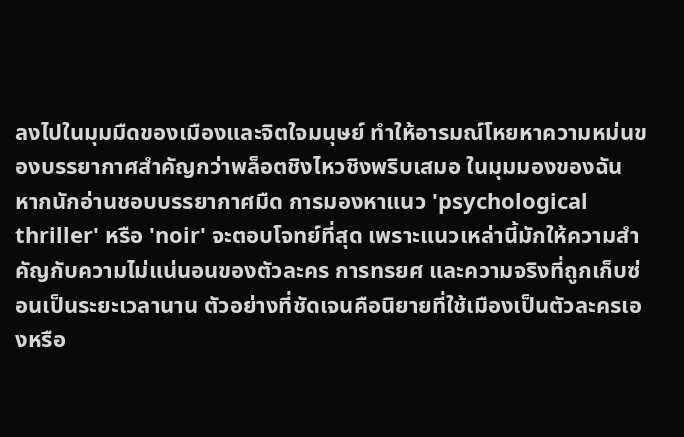ลงไปในมุมมืดของเมืองและจิตใจมนุษย์ ทำให้อารมณ์โหยหาความหม่นของบรรยากาศสำคัญกว่าพล็อตชิงไหวชิงพริบเสมอ ในมุมมองของฉัน หากนักอ่านชอบบรรยากาศมืด การมองหาแนว 'psychological thriller' หรือ 'noir' จะตอบโจทย์ที่สุด เพราะแนวเหล่านี้มักให้ความสำคัญกับความไม่แน่นอนของตัวละคร การทรยศ และความจริงที่ถูกเก็บซ่อนเป็นระยะเวลานาน ตัวอย่างที่ชัดเจนคือนิยายที่ใช้เมืองเป็นตัวละครเองหรือ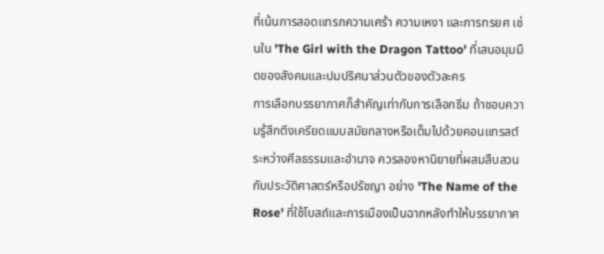ที่เน้นการสอดแทรกความเศร้า ความเหงา และการทรยศ เช่นใน 'The Girl with the Dragon Tattoo' ที่เสนอมุมมืดของสังคมและปมปริศนาส่วนตัวของตัวละคร
การเลือกบรรยากาศก็สำคัญเท่ากับการเลือกธีม ถ้าชอบความรู้สึกตึงเครียดแบบสมัยกลางหรือเต็มไปด้วยคอนแทรสต์ระหว่างศีลธรรมและอำนาจ ควรลองหานิยายที่ผสมสืบสวนกับประวัติศาสตร์หรือปรัชญา อย่าง 'The Name of the Rose' ที่ใช้โบสถ์และการเมืองเป็นฉากหลังทำให้บรรยากาศ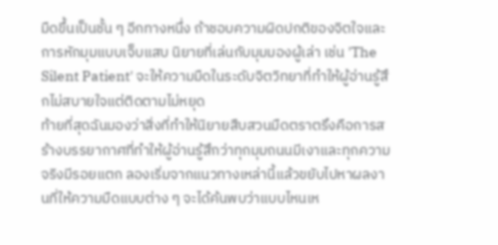มืดขึ้นเป็นชั้น ๆ อีกทางหนึ่ง ถ้าชอบความผิดปกติของจิตใจและการหักมุมแบบเจ็บแสบ นิยายที่เล่นกับมุมมองผู้เล่า เช่น 'The Silent Patient' จะให้ความมืดในระดับจิตวิทยาที่ทำให้ผู้อ่านรู้สึกไม่สบายใจแต่ติดตามไม่หยุด
ท้ายที่สุดฉันมองว่าสิ่งที่ทำให้นิยายสืบสวนมืดตราตรึงคือการสร้างบรรยากาศที่ทำให้ผู้อ่านรู้สึกว่าทุกมุมถนนมีเงาและทุกความจริงมีรอยแตก ลองเริ่มจากแนวทางเหล่านี้แล้วขยับไปหาผลงานที่ให้ความมืดแบบต่าง ๆ จะได้ค้นพบว่าแบบไหนเห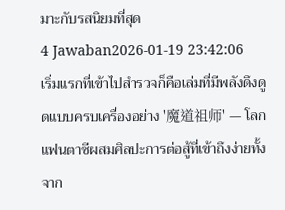มาะกับรสนิยมที่สุด
4 Jawaban2026-01-19 23:42:06
เริ่มแรกที่เข้าไปสำรวจก็คือเล่มที่มีพลังดึงดูดแบบครบเครื่องอย่าง '魔道祖师' — โลกแฟนตาซีผสมศิลปะการต่อสู้ที่เข้าถึงง่ายทั้งจาก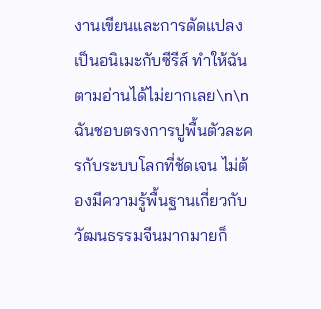งานเขียนและการดัดแปลงเป็นอนิเมะกับซีรีส์ ทำให้ฉันตามอ่านได้ไม่ยากเลย\n\nฉันชอบตรงการปูพื้นตัวละครกับระบบโลกที่ชัดเจน ไม่ต้องมีความรู้พื้นฐานเกี่ยวกับวัฒนธรรมจีนมากมายก็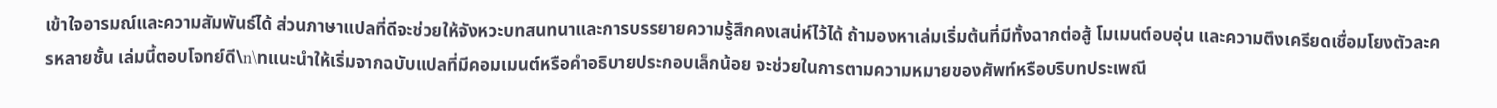เข้าใจอารมณ์และความสัมพันธ์ได้ ส่วนภาษาแปลที่ดีจะช่วยให้จังหวะบทสนทนาและการบรรยายความรู้สึกคงเสน่ห์ไว้ได้ ถ้ามองหาเล่มเริ่มต้นที่มีทั้งฉากต่อสู้ โมเมนต์อบอุ่น และความตึงเครียดเชื่อมโยงตัวละครหลายชั้น เล่มนี้ตอบโจทย์ดี\n\nแนะนำให้เริ่มจากฉบับแปลที่มีคอมเมนต์หรือคำอธิบายประกอบเล็กน้อย จะช่วยในการตามความหมายของศัพท์หรือบริบทประเพณี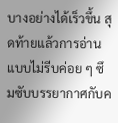บางอย่างได้เร็วขึ้น สุดท้ายแล้วการอ่านแบบไม่รีบค่อย ๆ ซึมซับบรรยากาศกับค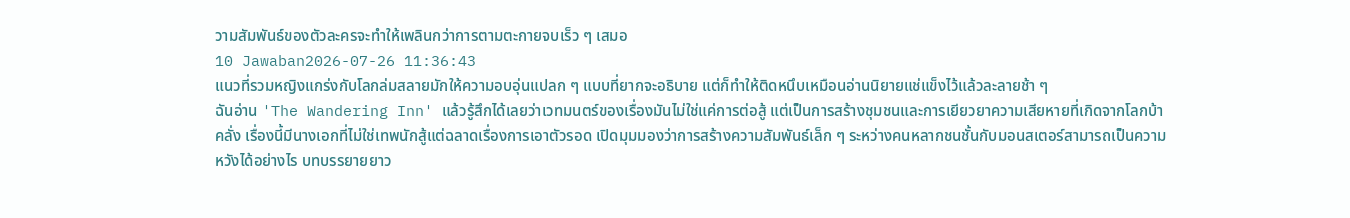วามสัมพันธ์ของตัวละครจะทำให้เพลินกว่าการตามตะกายจบเร็ว ๆ เสมอ
10 Jawaban2026-07-26 11:36:43
แนวที่รวมหญิงแกร่งกับโลกล่มสลายมักให้ความอบอุ่นแปลก ๆ แบบที่ยากจะอธิบาย แต่ก็ทำให้ติดหนึบเหมือนอ่านนิยายแช่แข็งไว้แล้วละลายช้า ๆ
ฉันอ่าน 'The Wandering Inn' แล้วรู้สึกได้เลยว่าเวทมนตร์ของเรื่องมันไม่ใช่แค่การต่อสู้ แต่เป็นการสร้างชุมชนและการเยียวยาความเสียหายที่เกิดจากโลกบ้าคลั่ง เรื่องนี้มีนางเอกที่ไม่ใช่เทพนักสู้แต่ฉลาดเรื่องการเอาตัวรอด เปิดมุมมองว่าการสร้างความสัมพันธ์เล็ก ๆ ระหว่างคนหลากชนชั้นกับมอนสเตอร์สามารถเป็นความหวังได้อย่างไร บทบรรยายยาว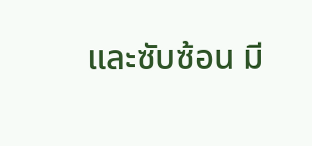และซับซ้อน มี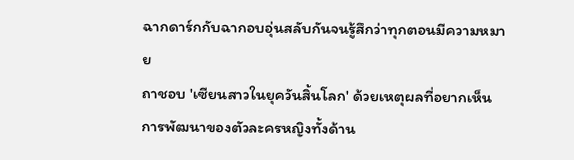ฉากดาร์กกับฉากอบอุ่นสลับกันจนรู้สึกว่าทุกตอนมีความหมาย
ถาชอบ 'เซียนสาวในยุควันสิ้นโลก' ด้วยเหตุผลที่อยากเห็นการพัฒนาของตัวละครหญิงทั้งด้าน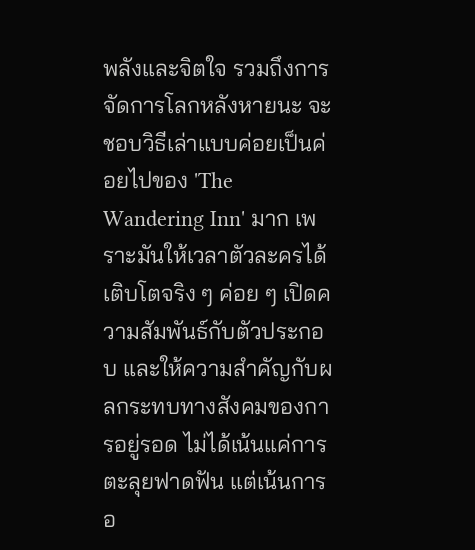พลังและจิตใจ รวมถึงการจัดการโลกหลังหายนะ จะชอบวิธีเล่าแบบค่อยเป็นค่อยไปของ 'The Wandering Inn' มาก เพราะมันให้เวลาตัวละครได้เติบโตจริง ๆ ค่อย ๆ เปิดความสัมพันธ์กับตัวประกอบ และให้ความสำคัญกับผลกระทบทางสังคมของการอยู่รอด ไม่ได้เน้นแค่การตะลุยฟาดฟัน แต่เน้นการอ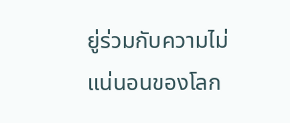ยู่ร่วมกับความไม่แน่นอนของโลก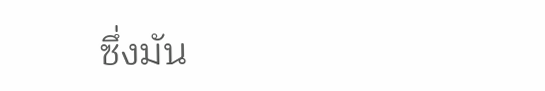ซึ่งมัน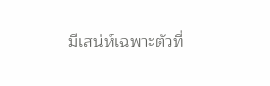มีเสน่ห์เฉพาะตัวที่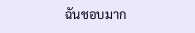ฉันชอบมาก